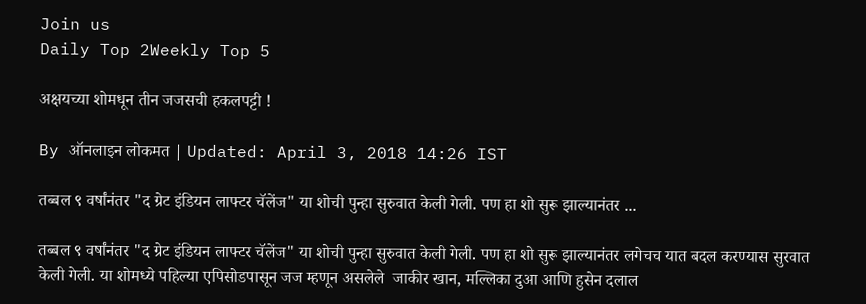Join us
Daily Top 2Weekly Top 5

अक्षयच्या शोमधून तीन जजसची हकलपट्टी !

By ऑनलाइन लोकमत | Updated: April 3, 2018 14:26 IST

तब्बल ९ वर्षांनंतर "द ग्रेट इंडियन लाफ्टर चॅलेंज" या शोची पुन्हा सुरुवात केली गेली. पण हा शो सुरू झाल्यानंतर ...

तब्बल ९ वर्षांनंतर "द ग्रेट इंडियन लाफ्टर चॅलेंज" या शोची पुन्हा सुरुवात केली गेली. पण हा शो सुरू झाल्यानंतर लगेचच यात बदल करण्यास सुरवात केली गेली. या शोमध्ये पहिल्या एपिसोडपासून जज म्हणून असलेले  जाकीर खान, मल्लिका दुआ आणि हुसेन दलाल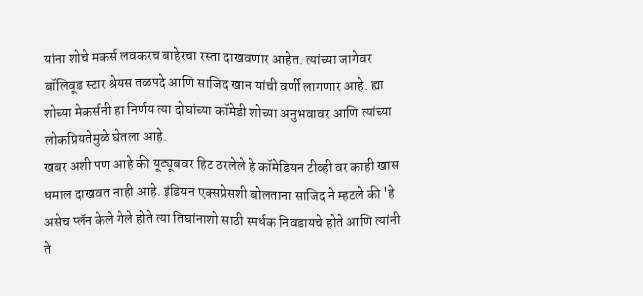यांना शोचे मकर्स लवकरच बाहेरचा रस्ता दाखवणार आहेत. त्यांच्या जागेवर बॉलिवूड स्टार श्रेयस तळपदे आणि साजिद खान यांची वर्णी लागणार आहे. ह्या शोच्या मेकर्सनी हा निर्णय त्या दोघांच्या कॉमेडी शोच्या अनुभवावर आणि त्यांच्या लोकप्रियतेमुळे घेतला आहे.
खबर अशी पण आहे की यूट्यूबवर हिट ठरलेले हे कॉमेडियन टीव्ही वर काही खास धमाल दाखवत नाही आहे. इंडियन एक्सप्रेसशी बोलताना साजिद ने म्हटले की 'हे असेच प्लॅन केले गेले होते त्या तिघांनाशो साठी स्पर्धक निवडायचे होते आणि त्यांनी ते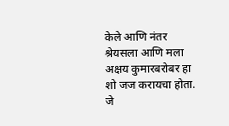केले आणि नंतर श्रेयसला आणि मला अक्षय कुमारबरोबर हा शो जज करायचा होता. जे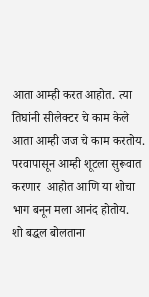आता आम्ही करत आहोत. त्या तिघांनी सीलेक्टर चे काम केले आता आम्ही जज चे काम करतोय. परवापासून आम्ही शूटला सुरूवात करणार  आहोत आणि या शोचा भाग बनून मला आनंद होतोय.
शो बद्धल बोलताना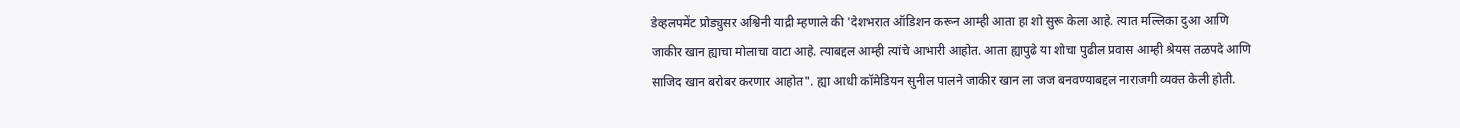डेव्हलपमेंट प्रोड्युसर अश्विनी याद्री म्हणाले की 'देशभरात ऑडिशन करून आम्ही आता हा शो सुरू केला आहे. त्यात मल्लिका दुआ आणि जाकीर खान ह्याचा मोलाचा वाटा आहे. त्याबद्दल आम्ही त्यांचे आभारी आहोत. आता ह्यापुढे या शोचा पुढील प्रवास आम्ही श्रेयस तळपदे आणि साजिद खान बरोबर करणार आहोत". ह्या आधी कॉमेडियन सुनील पालने जाकीर खान ला जज बनवण्याबद्दल नाराजगी व्यक्त केली होती.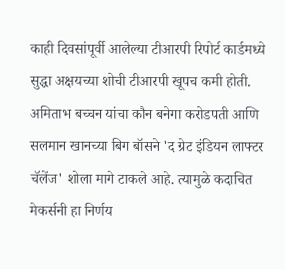काही दिवसांपूर्वी आलेल्या टीआरपी रिपोर्ट कार्डमध्ये सुद्धा अक्षयच्या शोची टीआरपी खूपच कमी होती. अमिताभ बच्चन यांचा कौन बनेगा करोडपती आणि सलमान खानच्या बिग बॉसने 'द ग्रेट इंडियन लाफ्टर चॅलेंज' शोला मागे टाकले आहे. त्यामुळे कदाचित मेकर्सनी हा निर्णय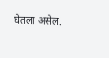घेतला असेल.